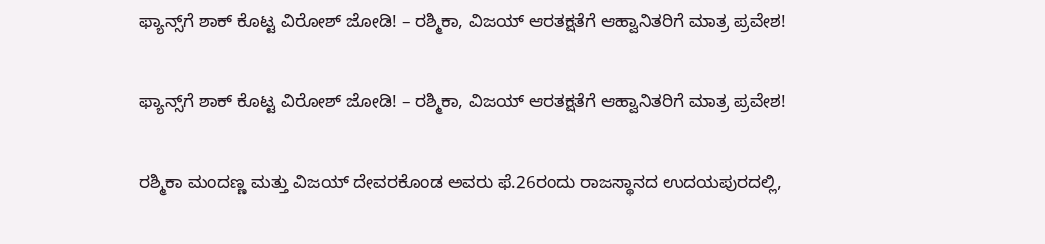ಫ್ಯಾನ್ಸ್‌ಗೆ ಶಾಕ್‌ ಕೊಟ್ಟ ವಿರೋಶ್‌ ಜೋಡಿ! – ರಶ್ಮಿಕಾ, ವಿಜಯ್ ಆರತಕ್ಷತೆಗೆ ಆಹ್ವಾನಿತರಿಗೆ ಮಾತ್ರ ಪ್ರವೇಶ!

ಫ್ಯಾನ್ಸ್‌ಗೆ ಶಾಕ್‌ ಕೊಟ್ಟ ವಿರೋಶ್‌ ಜೋಡಿ! – ರಶ್ಮಿಕಾ, ವಿಜಯ್ ಆರತಕ್ಷತೆಗೆ ಆಹ್ವಾನಿತರಿಗೆ ಮಾತ್ರ ಪ್ರವೇಶ!

ರಶ್ಮಿಕಾ ಮಂದಣ್ಣ ಮತ್ತು ವಿಜಯ್‌ ದೇವರಕೊಂಡ ಅವರು ಫೆ.26ರಂದು ರಾಜಸ್ಥಾನದ ಉದಯಪುರದಲ್ಲಿ,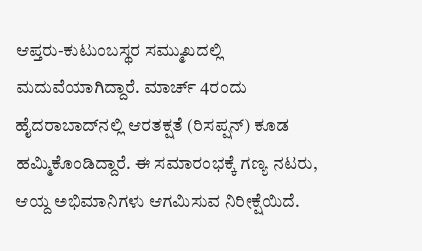ಆಪ್ತರು-ಕುಟುಂಬಸ್ಥರ ಸಮ್ಮುಖದಲ್ಲಿ ಮದುವೆಯಾಗಿದ್ದಾರೆ. ಮಾರ್ಚ್‌ 4ರಂದು ಹೈದರಾಬಾದ್‌ನಲ್ಲಿ ಆರತಕ್ಷತೆ (ರಿಸಪ್ಷನ್‌) ಕೂಡ ಹಮ್ಮಿಕೊಂಡಿದ್ದಾರೆ. ಈ ಸಮಾರಂಭಕ್ಕೆ ಗಣ್ಯ ನಟರು, ಆಯ್ದ ಅಭಿಮಾನಿಗಳು ಆಗಮಿಸುವ ನಿರೀಕ್ಷೆಯಿದೆ.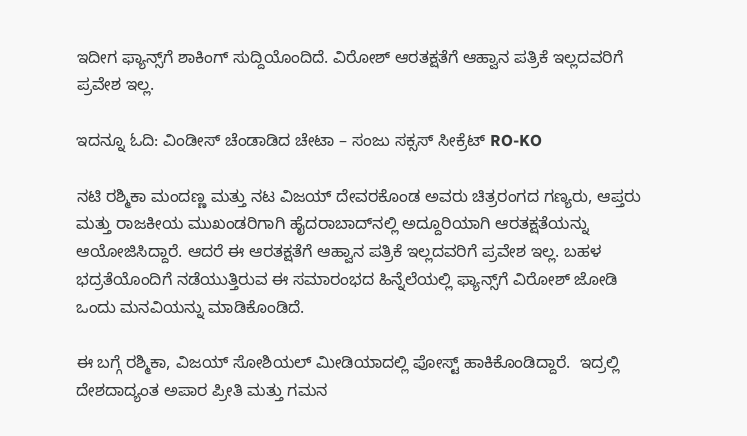ಇದೀಗ ಫ್ಯಾನ್ಸ್‌ಗೆ ಶಾಕಿಂಗ್‌ ಸುದ್ದಿಯೊಂದಿದೆ. ವಿರೋಶ್‌ ಆರತಕ್ಷತೆಗೆ ಆಹ್ವಾನ ಪತ್ರಿಕೆ ಇಲ್ಲದವರಿಗೆ ಪ್ರವೇಶ ಇಲ್ಲ.

ಇದನ್ನೂ ಓದಿ: ವಿಂಡೀಸ್ ಚೆಂಡಾಡಿದ ಚೇಟಾ – ಸಂಜು ಸಕ್ಸಸ್ ಸೀಕ್ರೆಟ್ RO-KO

ನಟಿ ರಶ್ಮಿಕಾ ಮಂದಣ್ಣ ಮತ್ತು ನಟ ವಿಜಯ್‌ ದೇವರಕೊಂಡ ಅವರು ಚಿತ್ರರಂಗದ ಗಣ್ಯರು, ಆಪ್ತರು ಮತ್ತು ರಾಜಕೀಯ ಮುಖಂಡರಿಗಾಗಿ ಹೈದರಾಬಾದ್‌ನಲ್ಲಿ ಅದ್ದೂರಿಯಾಗಿ ಆರತಕ್ಷತೆಯನ್ನು ಆಯೋಜಿಸಿದ್ದಾರೆ. ಆದರೆ ಈ ಆರತಕ್ಷತೆಗೆ ಆಹ್ವಾನ ಪತ್ರಿಕೆ ಇಲ್ಲದವರಿಗೆ ಪ್ರವೇಶ ಇಲ್ಲ. ಬಹಳ ಭದ್ರತೆಯೊಂದಿಗೆ ನಡೆಯುತ್ತಿರುವ ಈ ಸಮಾರಂಭದ ಹಿನ್ನೆಲೆಯಲ್ಲಿ ಫ್ಯಾನ್ಸ್‌ಗೆ ವಿರೋಶ್‌ ಜೋಡಿ ಒಂದು ಮನವಿಯನ್ನು ಮಾಡಿಕೊಂಡಿದೆ.

ಈ ಬಗ್ಗೆ ರಶ್ಮಿಕಾ, ವಿಜಯ್‌ ಸೋಶಿಯಲ್‌ ಮೀಡಿಯಾದಲ್ಲಿ ಪೋಸ್ಟ್‌ ಹಾಕಿಕೊಂಡಿದ್ದಾರೆ.  ಇದ್ರಲ್ಲಿ ದೇಶದಾದ್ಯಂತ ಅಪಾರ ಪ್ರೀತಿ ಮತ್ತು ಗಮನ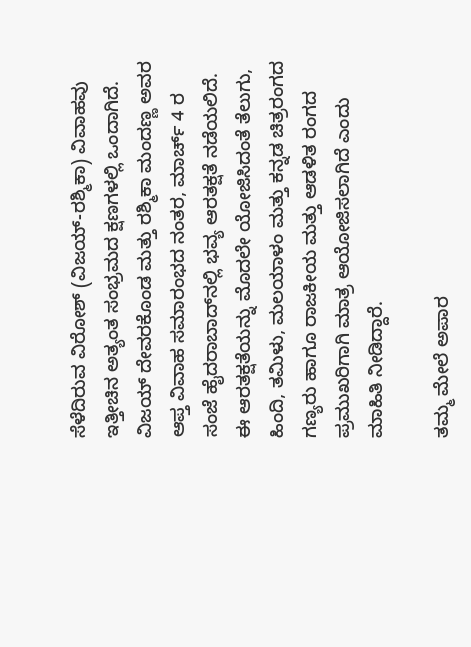ಸೆಳೆದಿರುವ ವಿರೋಶ್ (ವಿಜಯ್-ರಶ್ಮಿಕಾ) ವಿವಾಹವು ಇತ್ತೀಚಿನ ಅತ್ಯಂತ ಸಂಭ್ರಮದ ಕ್ಷಣಗಳಲ್ಲಿ ಒಂದಾಗಿದೆ. ವಿಜಯ್ ದೇವರಕೊಂಡ ಮತ್ತು ರಶ್ಮಿಕಾ ಮಂದಣ್ಣ ಅವರ ಆಪ್ತ ವಿವಾಹ ಸಮಾರಂಭದ ನಂತರ, ಮಾರ್ಚ್ 4 ರ ಸಂಜೆ ಹೈದರಾಬಾದ್‌ನಲ್ಲಿ ಭವ್ಯ ಆರತಕ್ಷತೆ ನಡೆಯಲಿದೆ. ಈ ಆರತಕ್ಷತೆಯನ್ನು ಮೊದಲೇ ಯೋಜಿಸಿದಂತೆ ತೆಲುಗು, ಹಿಂದಿ, ತಮಿಳು, ಮಲಯಾಳಂ ಮತ್ತು ಕನ್ನಡ ಚಿತ್ರರಂಗದ ಗಣ್ಯರು ಹಾಗೂ ರಾಜಕೀಯ ಮತ್ತು ಆಡಳಿತ ರಂಗದ ಪ್ರಮುಖರಿಗಾಗಿ ಮಾತ್ರ ಆಯೋಜಿಸಲಾಗಿದೆ ಎಂದು ಮಾಹಿತಿ ನೀಡಿದ್ದಾರೆ.

ತಮ್ಮ ಮೇಲೆ ಅಪಾರ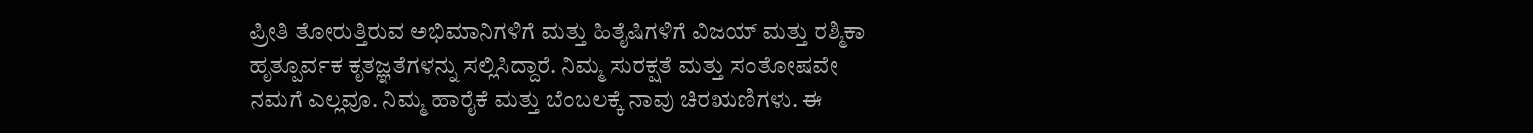ಪ್ರೀತಿ ತೋರುತ್ತಿರುವ ಅಭಿಮಾನಿಗಳಿಗೆ ಮತ್ತು ಹಿತೈಷಿಗಳಿಗೆ ವಿಜಯ್ ಮತ್ತು ರಶ್ಮಿಕಾ ಹೃತ್ಪೂರ್ವಕ ಕೃತಜ್ಞತೆಗಳನ್ನು ಸಲ್ಲಿಸಿದ್ದಾರೆ. ನಿಮ್ಮ ಸುರಕ್ಷತೆ ಮತ್ತು ಸಂತೋಷವೇ ನಮಗೆ ಎಲ್ಲವೂ. ನಿಮ್ಮ ಹಾರೈಕೆ ಮತ್ತು ಬೆಂಬಲಕ್ಕೆ ನಾವು ಚಿರಋಣಿಗಳು. ಈ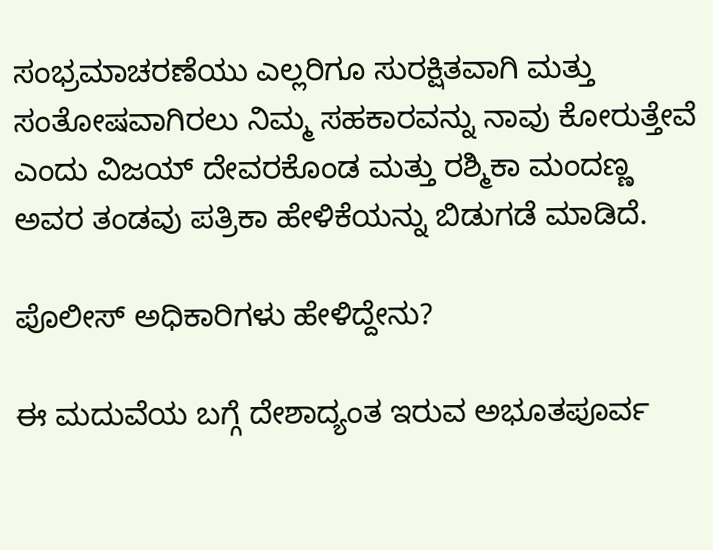ಸಂಭ್ರಮಾಚರಣೆಯು ಎಲ್ಲರಿಗೂ ಸುರಕ್ಷಿತವಾಗಿ ಮತ್ತು ಸಂತೋಷವಾಗಿರಲು ನಿಮ್ಮ ಸಹಕಾರವನ್ನು ನಾವು ಕೋರುತ್ತೇವೆ ಎಂದು ವಿಜಯ್‌ ದೇವರಕೊಂಡ ಮತ್ತು ರಶ್ಮಿಕಾ ಮಂದಣ್ಣ ಅವರ ತಂಡವು ಪತ್ರಿಕಾ ಹೇಳಿಕೆಯನ್ನು ಬಿಡುಗಡೆ ಮಾಡಿದೆ.

ಪೊಲೀಸ್ ಅಧಿಕಾರಿಗಳು ಹೇಳಿದ್ದೇನು?

ಈ ಮದುವೆಯ ಬಗ್ಗೆ ದೇಶಾದ್ಯಂತ ಇರುವ ಅಭೂತಪೂರ್ವ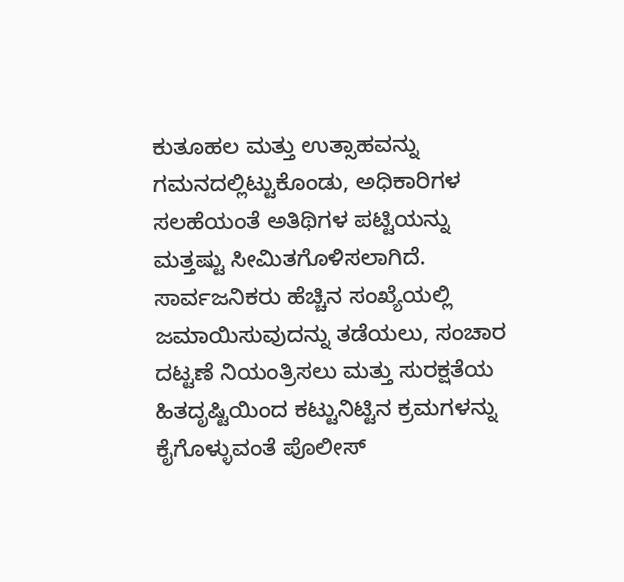ಕುತೂಹಲ ಮತ್ತು ಉತ್ಸಾಹವನ್ನು ಗಮನದಲ್ಲಿಟ್ಟುಕೊಂಡು, ಅಧಿಕಾರಿಗಳ ಸಲಹೆಯಂತೆ ಅತಿಥಿಗಳ ಪಟ್ಟಿಯನ್ನು ಮತ್ತಷ್ಟು ಸೀಮಿತಗೊಳಿಸಲಾಗಿದೆ. ಸಾರ್ವಜನಿಕರು ಹೆಚ್ಚಿನ ಸಂಖ್ಯೆಯಲ್ಲಿ ಜಮಾಯಿಸುವುದನ್ನು ತಡೆಯಲು, ಸಂಚಾರ ದಟ್ಟಣೆ ನಿಯಂತ್ರಿಸಲು ಮತ್ತು ಸುರಕ್ಷತೆಯ ಹಿತದೃಷ್ಟಿಯಿಂದ ಕಟ್ಟುನಿಟ್ಟಿನ ಕ್ರಮಗಳನ್ನು ಕೈಗೊಳ್ಳುವಂತೆ ಪೊಲೀಸ್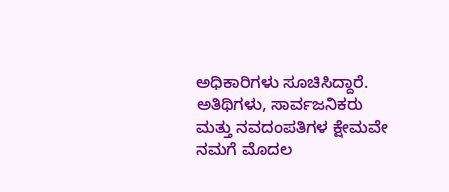ಅಧಿಕಾರಿಗಳು ಸೂಚಿಸಿದ್ದಾರೆ. ಅತಿಥಿಗಳು, ಸಾರ್ವಜನಿಕರು ಮತ್ತು ನವದಂಪತಿಗಳ ಕ್ಷೇಮವೇ ನಮಗೆ ಮೊದಲ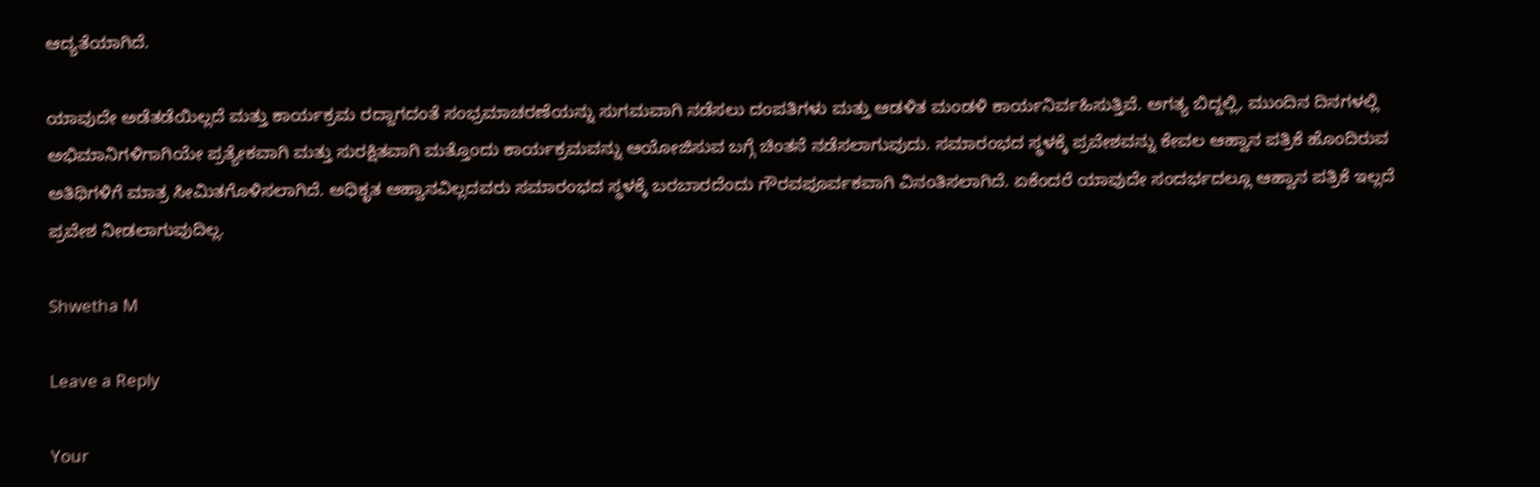ಆದ್ಯತೆಯಾಗಿದೆ.

ಯಾವುದೇ ಅಡೆತಡೆಯಿಲ್ಲದೆ ಮತ್ತು ಕಾರ್ಯಕ್ರಮ ರದ್ದಾಗದಂತೆ ಸಂಭ್ರಮಾಚರಣೆಯನ್ನು ಸುಗಮವಾಗಿ ನಡೆಸಲು ದಂಪತಿಗಳು ಮತ್ತು ಆಡಳಿತ ಮಂಡಳಿ ಕಾರ್ಯನಿರ್ವಹಿಸುತ್ತಿವೆ. ಅಗತ್ಯ ಬಿದ್ದಲ್ಲಿ, ಮುಂದಿನ ದಿನಗಳಲ್ಲಿ ಅಭಿಮಾನಿಗಳಿಗಾಗಿಯೇ ಪ್ರತ್ಯೇಕವಾಗಿ ಮತ್ತು ಸುರಕ್ಷಿತವಾಗಿ ಮತ್ತೊಂದು ಕಾರ್ಯಕ್ರಮವನ್ನು ಆಯೋಜಿಸುವ ಬಗ್ಗೆ ಚಿಂತನೆ ನಡೆಸಲಾಗುವುದು. ಸಮಾರಂಭದ ಸ್ಥಳಕ್ಕೆ ಪ್ರವೇಶವನ್ನು ಕೇವಲ ಆಹ್ವಾನ ಪತ್ರಿಕೆ ಹೊಂದಿರುವ ಅತಿಥಿಗಳಿಗೆ ಮಾತ್ರ ಸೀಮಿತಗೊಳಿಸಲಾಗಿದೆ. ಅಧಿಕೃತ ಆಹ್ವಾನವಿಲ್ಲದವರು ಸಮಾರಂಭದ ಸ್ಥಳಕ್ಕೆ ಬರಬಾರದೆಂದು ಗೌರವಪೂರ್ವಕವಾಗಿ ವಿನಂತಿಸಲಾಗಿದೆ. ಏಕೆಂದರೆ ಯಾವುದೇ ಸಂದರ್ಭದಲ್ಲೂ ಆಹ್ವಾನ ಪತ್ರಿಕೆ ಇಲ್ಲದೆ ಪ್ರವೇಶ ನೀಡಲಾಗುವುದಿಲ್ಲ.

Shwetha M

Leave a Reply

Your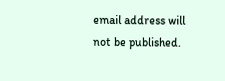email address will not be published.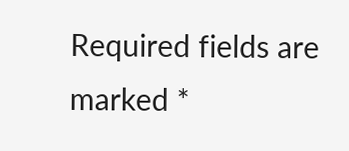Required fields are marked *